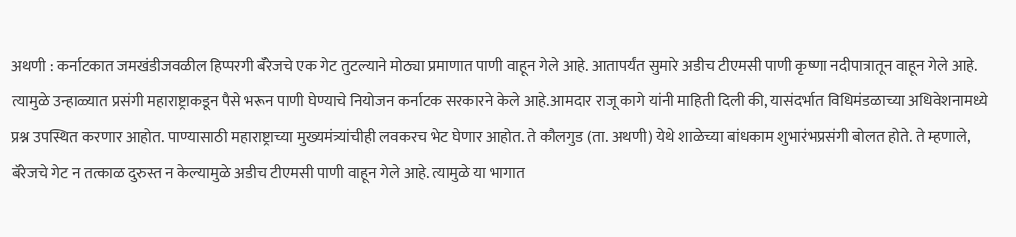अथणी : कर्नाटकात जमखंडीजवळील हिप्परगी बॅरेजचे एक गेट तुटल्याने मोठ्या प्रमाणात पाणी वाहून गेले आहे. आतापर्यंत सुमारे अडीच टीएमसी पाणी कृष्णा नदीपात्रातून वाहून गेले आहे. त्यामुळे उन्हाळ्यात प्रसंगी महाराष्ट्राकडून पैसे भरून पाणी घेण्याचे नियोजन कर्नाटक सरकारने केले आहे.आमदार राजू कागे यांनी माहिती दिली की, यासंदर्भात विधिमंडळाच्या अधिवेशनामध्ये प्रश्न उपस्थित करणार आहोत. पाण्यासाठी महाराष्ट्राच्या मुख्यमंत्र्यांचीही लवकरच भेट घेणार आहोत. ते कौलगुड (ता. अथणी) येथे शाळेच्या बांधकाम शुभारंभप्रसंगी बोलत होते. ते म्हणाले, बॅरेजचे गेट न तत्काळ दुरुस्त न केल्यामुळे अडीच टीएमसी पाणी वाहून गेले आहे. त्यामुळे या भागात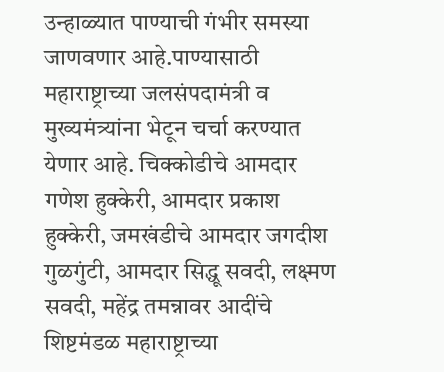उन्हाळ्यात पाण्याची गंभीर समस्या जाणवणार आहे.पाण्यासाठी महाराष्ट्राच्या जलसंपदामंत्री व मुख्यमंत्र्यांना भेटून चर्चा करण्यात येणार आहे. चिक्कोडीचे आमदार गणेश हुक्केरी, आमदार प्रकाश हुक्केरी, जमखंडीचे आमदार जगदीश गुळगुंटी, आमदार सिद्धू सवदी, लक्ष्मण सवदी, महेंद्र तमन्नावर आदींचे शिष्टमंडळ महाराष्ट्राच्या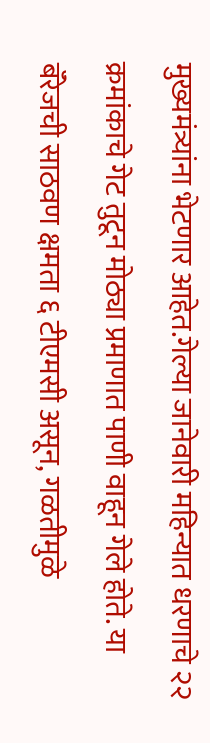मुख्यमंत्र्यांना भेटणार आहेत.गेल्या जानेवारी महिन्यात धरणाचे २२ क्रमांकाचे गेट तुटून मोठ्या प्रमाणात पाणी वाहून गेले होते. या बॅरेजची साठवण क्षमता ६ टीएमसी असून, गळतीमुळे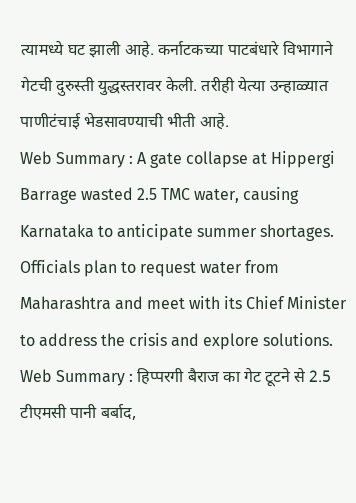त्यामध्ये घट झाली आहे. कर्नाटकच्या पाटबंधारे विभागाने गेटची दुरुस्ती युद्धस्तरावर केली. तरीही येत्या उन्हाळ्यात पाणीटंचाई भेडसावण्याची भीती आहे.
Web Summary : A gate collapse at Hippergi Barrage wasted 2.5 TMC water, causing Karnataka to anticipate summer shortages. Officials plan to request water from Maharashtra and meet with its Chief Minister to address the crisis and explore solutions.
Web Summary : हिप्परगी बैराज का गेट टूटने से 2.5 टीएमसी पानी बर्बाद,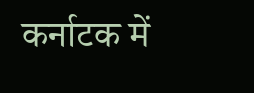कर्नाटक में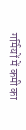गर्मियों में कमी का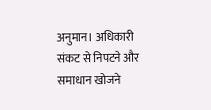अनुमान। अधिकारी संकट से निपटने और समाधान खोजने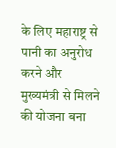के लिए महाराष्ट्र से पानी का अनुरोध करने और मुख्यमंत्री से मिलने की योजना बना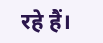रहे हैं।